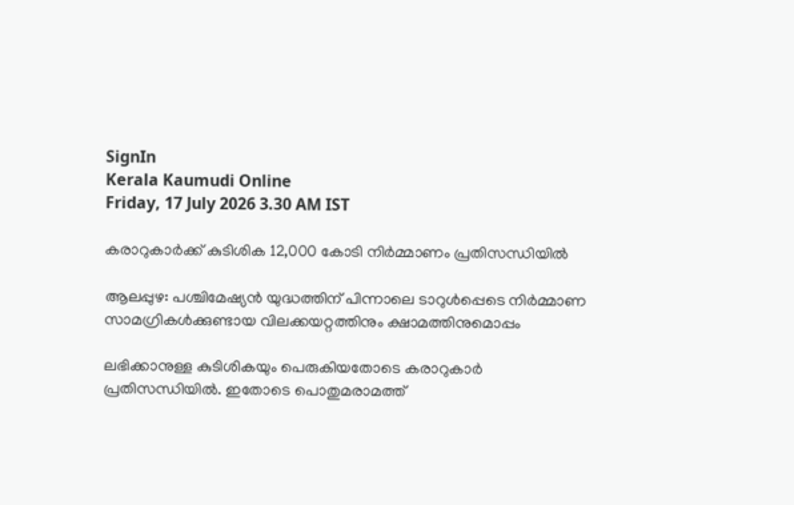SignIn
Kerala Kaumudi Online
Friday, 17 July 2026 3.30 AM IST

കരാറുകാർക്ക് കുടിശിക 12,000 കോടി നിർമ്മാണം പ്രതിസന്ധിയിൽ

ആലപ്പുഴ: പശ്ചിമേഷ്യൻ യുദ്ധത്തിന് പിന്നാലെ ടാറുൾപ്പെടെ നിർമ്മാണ സാമഗ്രികൾക്കുണ്ടായ വിലക്കയറ്റത്തിനും ക്ഷാമത്തിനുമൊപ്പം

ലഭിക്കാനുള്ള കുടിശികയും പെരുകിയതോടെ കരാറുകാർ പ്രതിസന്ധിയിൽ. ഇതോടെ പൊതുമരാമത്ത്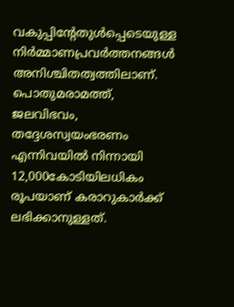വകുപ്പിന്റേതുൾപ്പെടെയുള്ള നിർമ്മാണപ്രവർത്തനങ്ങൾ അനിശ്ചിതത്വത്തിലാണ്. പൊതുമരാമത്ത്, ജലവിഭവം, തദ്ദേശസ്വയംഭരണം എന്നിവയിൽ നിന്നായി 12,000കോടിയിലധികം രൂപയാണ് കരാറുകാർക്ക് ലഭിക്കാനുള്ളത്.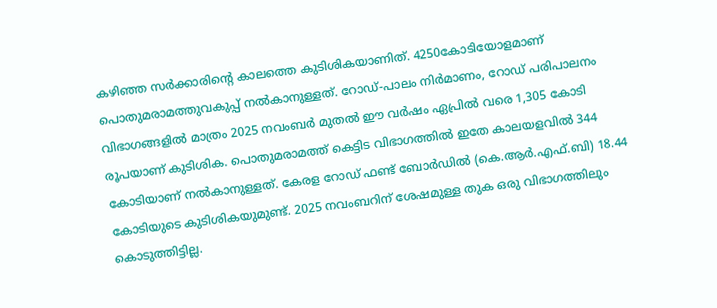കഴിഞ്ഞ സർക്കാരിന്റെ കാലത്തെ കുടിശികയാണിത്. 4250കോടിയോളമാണ് പൊതുമരാമത്തുവകുപ്പ് നൽകാനുള്ളത്. റോഡ്-പാലം നിർമാണം, റോഡ് പരിപാലനം വിഭാഗങ്ങളിൽ മാത്രം 2025 നവംബർ മുതൽ ഈ വർഷം ഏപ്രിൽ വരെ 1,305 കോടി രൂപയാണ് കുടിശിക. പൊതുമരാമത്ത് കെട്ടിട വിഭാഗത്തിൽ ഇതേ കാലയളവിൽ 344 കോടിയാണ് നൽകാനുള്ളത്. കേരള റോഡ് ഫണ്ട് ബോർഡിൽ (കെ.ആർ.എഫ്.ബി) 18.44 കോടിയുടെ കുടിശികയുമുണ്ട്. 2025 നവംബറിന് ശേഷമുള്ള തുക ഒരു വിഭാഗത്തിലും കൊടുത്തിട്ടില്ല.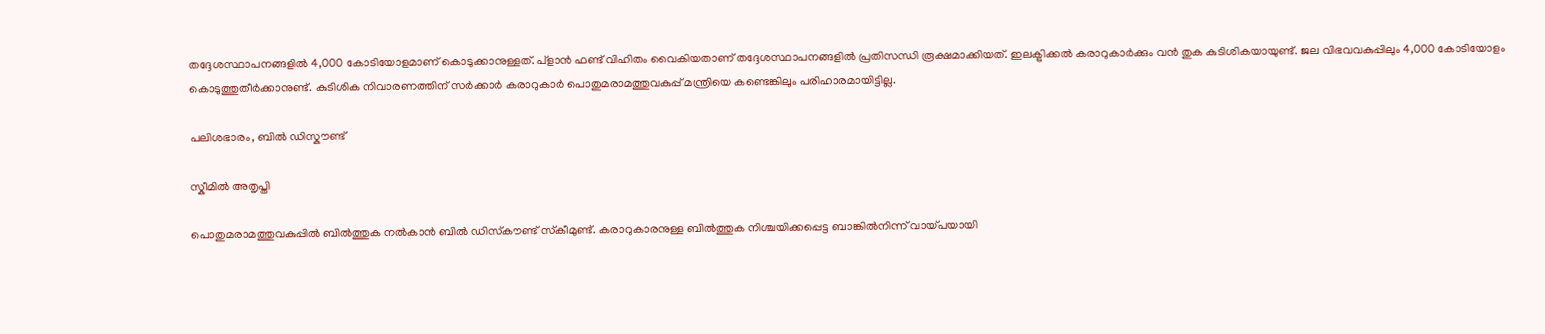തദ്ദേശസ്ഥാപനങ്ങളിൽ 4,000 കോടിയോളമാണ് കൊടുക്കാനുള്ളത്. പ്ളാൻ ഫണ്ട് വിഹിതം വൈകിയതാണ് തദ്ദേശസ്ഥാപനങ്ങളിൽ പ്രതിസന്ധി രൂക്ഷമാക്കിയത്. ഇലക്ട്രിക്കൽ കരാറുകാർക്കും വൻ തുക കുടിശികയായുണ്ട്. ജല വിഭവവകുപ്പിലും 4,000 കോടിയോളം കൊടുത്തുതീർക്കാനുണ്ട്. കുടിശിക നിവാരണത്തിന് സർക്കാർ കരാറുകാർ പൊതുമരാമത്തുവകുപ്പ് മന്ത്രിയെ കണ്ടെങ്കിലും പരിഹാരമായിട്ടില്ല.

പലിശഭാരം, ബിൽ ഡിസ്കൗണ്ട്

സ്കീമിൽ അതൃപ്തി

പൊതുമരാമത്തുവകുപ്പിൽ ബിൽത്തുക നൽകാൻ ബിൽ ഡിസ്‌കൗണ്ട് സ്‌കീമുണ്ട്. കരാറുകാരനുള്ള ബിൽത്തുക നിശ്ചയിക്കപ്പെട്ട ബാങ്കിൽനിന്ന് വായ്പയായി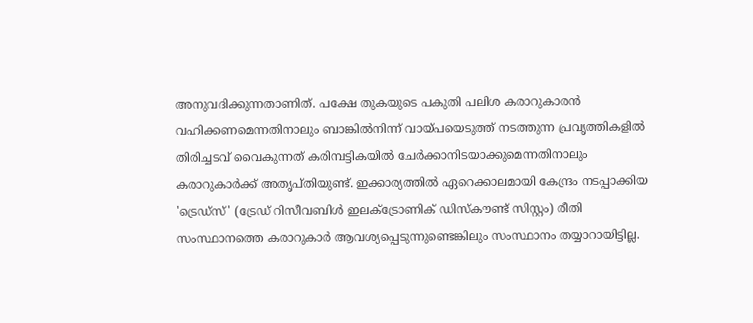അനുവദിക്കുന്നതാണിത്. പക്ഷേ തുകയുടെ പകുതി പലിശ കരാറുകാരൻ വഹിക്കണമെന്നതിനാലും ബാങ്കിൽനിന്ന് വായ്പയെടുത്ത് നടത്തുന്ന പ്രവൃത്തികളിൽ തിരിച്ചടവ് വൈകുന്നത് കരിമ്പട്ടികയിൽ ചേർക്കാനിടയാക്കുമെന്നതിനാലും കരാറുകാർക്ക് അതൃപ്തിയുണ്ട്. ഇക്കാര്യത്തിൽ ഏറെക്കാലമായി കേന്ദ്രം നടപ്പാക്കിയ 'ട്രെഡ്‌സ്' (ട്രേഡ് റിസീവബിൾ ഇലക്ട്രോണിക് ഡിസ്‌കൗണ്ട് സിസ്റ്റം) രീതി സംസ്ഥാനത്തെ കരാറുകാർ ആവശ്യപ്പെടുന്നുണ്ടെങ്കിലും സംസ്ഥാനം തയ്യാറായിട്ടില്ല.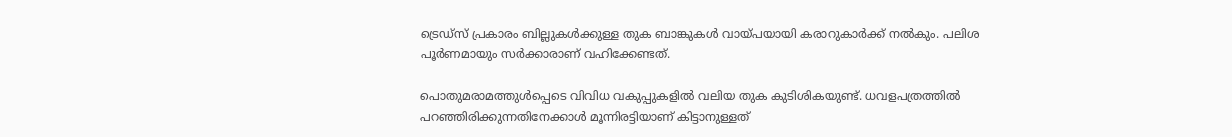ട്രെഡ്സ് പ്രകാരം ബില്ലുകൾക്കുള്ള തുക ബാങ്കുകൾ വായ്പയായി കരാറുകാർക്ക് നൽകും. പലിശ പൂർണമായും സർക്കാരാണ് വഹിക്കേണ്ടത്.

പൊതുമരാമത്തുൾപ്പെടെ വിവിധ വകുപ്പുകളിൽ വലിയ തുക കുടിശികയുണ്ട്. ധവളപത്രത്തിൽ പറഞ്ഞിരിക്കുന്നതിനേക്കാൾ മൂന്നിരട്ടിയാണ് കിട്ടാനുള്ളത്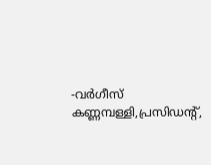-വർഗീസ് കണ്ണമ്പള്ളി,പ്രസിഡന്റ്,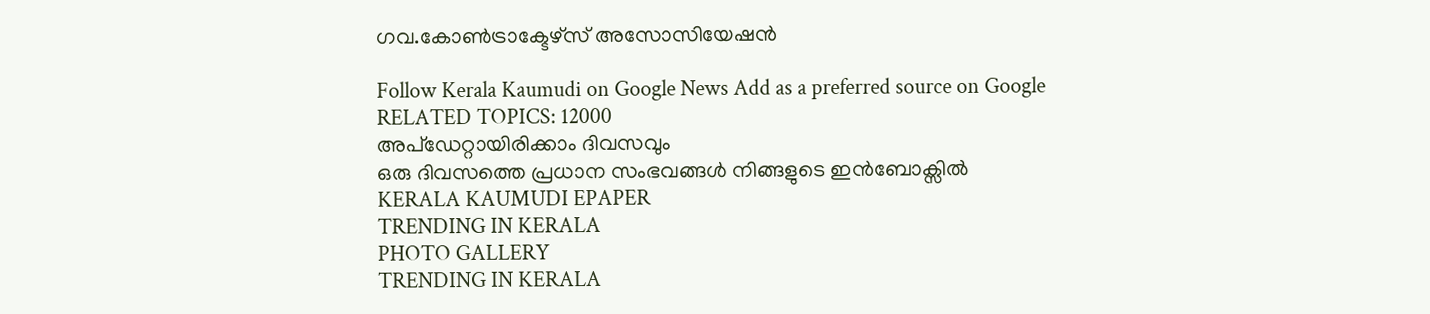ഗവ.കോൺട്രാക്ടേഴ്‌സ് അസോസിയേഷൻ

Follow Kerala Kaumudi on Google News Add as a preferred source on Google
RELATED TOPICS: 12000
അപ്ഡേറ്റായിരിക്കാം ദിവസവും
ഒരു ദിവസത്തെ പ്രധാന സംഭവങ്ങൾ നിങ്ങളുടെ ഇൻബോക്സിൽ
KERALA KAUMUDI EPAPER
TRENDING IN KERALA
PHOTO GALLERY
TRENDING IN KERALA